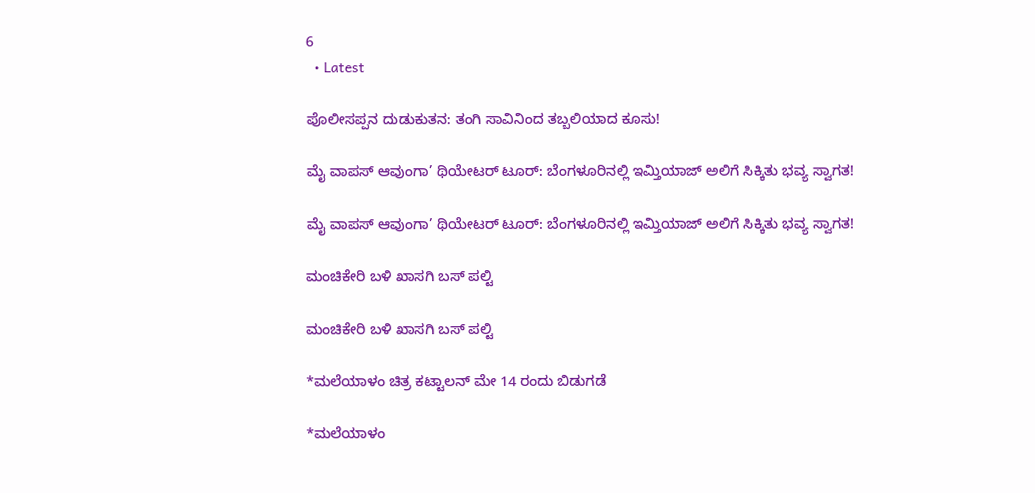6
  • Latest

ಪೊಲೀಸಪ್ಪನ ದುಡುಕುತನ: ತಂಗಿ ಸಾವಿನಿಂದ ತಬ್ಬಲಿಯಾದ ಕೂಸು!

ಮೈ ವಾಪಸ್ ಆವುಂಗಾ’ ಥಿಯೇಟರ್ ಟೂರ್: ಬೆಂಗಳೂರಿನಲ್ಲಿ ಇಮ್ತಿಯಾಜ್ ಅಲಿಗೆ ಸಿಕ್ಕಿತು ಭವ್ಯ ಸ್ವಾಗತ!

ಮೈ ವಾಪಸ್ ಆವುಂಗಾ’ ಥಿಯೇಟರ್ ಟೂರ್: ಬೆಂಗಳೂರಿನಲ್ಲಿ ಇಮ್ತಿಯಾಜ್ ಅಲಿಗೆ ಸಿಕ್ಕಿತು ಭವ್ಯ ಸ್ವಾಗತ!

ಮಂಚಿಕೇರಿ‌ ಬಳಿ ಖಾಸಗಿ ಬಸ್ ಪಲ್ಟಿ

ಮಂಚಿಕೇರಿ‌ ಬಳಿ ಖಾಸಗಿ ಬಸ್ ಪಲ್ಟಿ

*ಮಲೆಯಾಳಂ ಚಿತ್ರ ಕಟ್ಟಾಲನ್ ಮೇ 14 ರಂದು ಬಿಡುಗಡೆ

*ಮಲೆಯಾಳಂ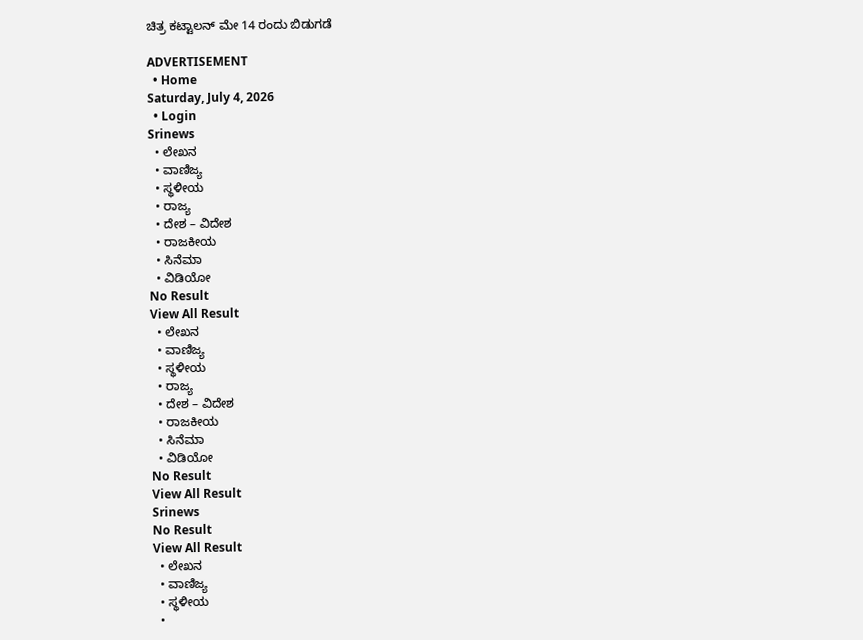ಚಿತ್ರ ಕಟ್ಟಾಲನ್ ಮೇ 14 ರಂದು ಬಿಡುಗಡೆ

ADVERTISEMENT
  • Home
Saturday, July 4, 2026
  • Login
Srinews
  • ಲೇಖನ
  • ವಾಣಿಜ್ಯ
  • ಸ್ಥಳೀಯ
  • ರಾಜ್ಯ
  • ದೇಶ – ವಿದೇಶ
  • ರಾಜಕೀಯ
  • ಸಿನೆಮಾ
  • ವಿಡಿಯೋ
No Result
View All Result
  • ಲೇಖನ
  • ವಾಣಿಜ್ಯ
  • ಸ್ಥಳೀಯ
  • ರಾಜ್ಯ
  • ದೇಶ – ವಿದೇಶ
  • ರಾಜಕೀಯ
  • ಸಿನೆಮಾ
  • ವಿಡಿಯೋ
No Result
View All Result
Srinews
No Result
View All Result
  • ಲೇಖನ
  • ವಾಣಿಜ್ಯ
  • ಸ್ಥಳೀಯ
  •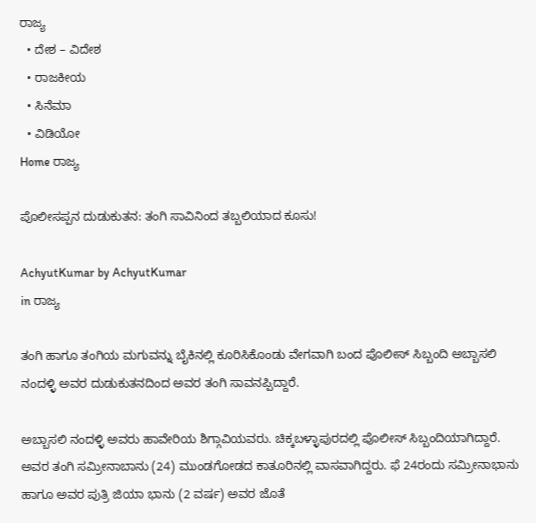ರಾಜ್ಯ
  • ದೇಶ – ವಿದೇಶ
  • ರಾಜಕೀಯ
  • ಸಿನೆಮಾ
  • ವಿಡಿಯೋ
Home ರಾಜ್ಯ

ಪೊಲೀಸಪ್ಪನ ದುಡುಕುತನ: ತಂಗಿ ಸಾವಿನಿಂದ ತಬ್ಬಲಿಯಾದ ಕೂಸು!

AchyutKumar by AchyutKumar
in ರಾಜ್ಯ

ತಂಗಿ ಹಾಗೂ ತಂಗಿಯ ಮಗುವನ್ನು ಬೈಕಿನಲ್ಲಿ ಕೂರಿಸಿಕೊಂಡು ವೇಗವಾಗಿ ಬಂದ ಪೊಲೀಸ್ ಸಿಬ್ಬಂದಿ ಅಬ್ಬಾಸಲಿ ನಂದಳ್ಳಿ ಅವರ ದುಡುಕುತನದಿಂದ ಅವರ ತಂಗಿ ಸಾವನಪ್ಪಿದ್ದಾರೆ.

ಅಬ್ಬಾಸಲಿ ನಂದಳ್ಳಿ ಅವರು ಹಾವೇರಿಯ ಶಿಗ್ಗಾವಿಯವರು. ಚಿಕ್ಕಬಳ್ಳಾಪುರದಲ್ಲಿ ಪೊಲೀಸ್ ಸಿಬ್ಬಂದಿಯಾಗಿದ್ದಾರೆ. ಅವರ ತಂಗಿ ಸಮ್ರೀನಾಬಾನು (24) ಮುಂಡಗೋಡದ ಕಾತೂರಿನಲ್ಲಿ ವಾಸವಾಗಿದ್ದರು. ಫೆ 24ರಂದು ಸಮ್ರೀನಾಭಾನು ಹಾಗೂ ಅವರ ಪುತ್ರಿ ಜಿಯಾ ಭಾನು (2 ವರ್ಷ) ಅವರ ಜೊತೆ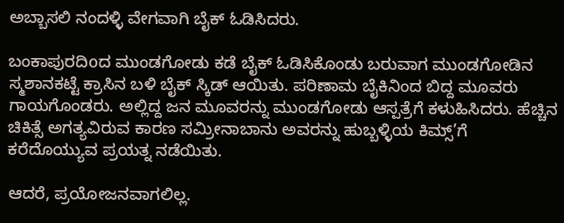ಅಬ್ಬಾಸಲಿ ನಂದಳ್ಳಿ ವೇಗವಾಗಿ ಬೈಕ್ ಓಡಿಸಿದರು.

ಬಂಕಾಪುರದಿoದ ಮುಂಡಗೋಡು ಕಡೆ ಬೈಕ್ ಓಡಿಸಿಕೊಂಡು ಬರುವಾಗ ಮುಂಡಗೋಡಿನ ಸ್ಮಶಾನಕಟ್ಟೆ ಕ್ರಾಸಿನ ಬಳಿ ಬೈಕ್ ಸ್ಕಿಡ್ ಆಯಿತು. ಪರಿಣಾಮ ಬೈಕಿನಿಂದ ಬಿದ್ದ ಮೂವರು ಗಾಯಗೊಂಡರು. ಅಲ್ಲಿದ್ದ ಜನ ಮೂವರನ್ನು ಮುಂಡಗೋಡು ಆಸ್ಪತ್ರೆಗೆ ಕಳುಹಿಸಿದರು. ಹೆಚ್ಚಿನ ಚಿಕಿತ್ಸೆ ಅಗತ್ಯವಿರುವ ಕಾರಣ ಸಮ್ರೀನಾಬಾನು ಅವರನ್ನು ಹುಬ್ಬಳ್ಳಿಯ ಕಿಮ್ಸ್’ಗೆ ಕರೆದೊಯ್ಯುವ ಪ್ರಯತ್ನ ನಡೆಯಿತು.

ಆದರೆ, ಪ್ರಯೋಜನವಾಗಲಿಲ್ಲ.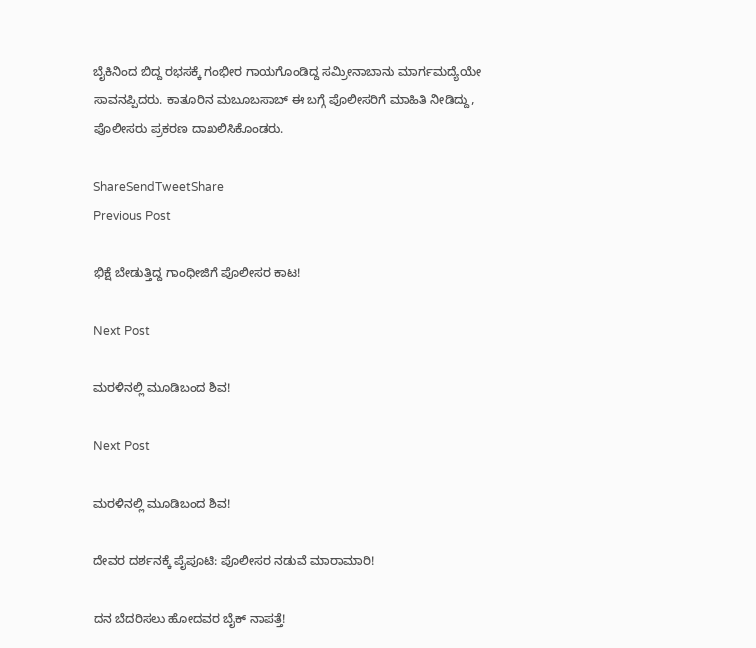ಬೈಕಿನಿಂದ ಬಿದ್ದ ರಭಸಕ್ಕೆ ಗಂಭೀರ ಗಾಯಗೊಂಡಿದ್ದ ಸಮ್ರೀನಾಬಾನು ಮಾರ್ಗಮದ್ಯೆಯೇ ಸಾವನಪ್ಪಿದರು. ಕಾತೂರಿನ ಮಬೂಬಸಾಬ್ ಈ ಬಗ್ಗೆ ಪೊಲೀಸರಿಗೆ ಮಾಹಿತಿ ನೀಡಿದ್ದು, ಪೊಲೀಸರು ಪ್ರಕರಣ ದಾಖಲಿಸಿಕೊಂಡರು.

ShareSendTweetShare
Previous Post

ಭಿಕ್ಷೆ ಬೇಡುತ್ತಿದ್ದ ಗಾಂಧೀಜಿಗೆ ಪೊಲೀಸರ ಕಾಟ!

Next Post

ಮರಳಿನಲ್ಲಿ ಮೂಡಿಬಂದ ಶಿವ!

Next Post

ಮರಳಿನಲ್ಲಿ ಮೂಡಿಬಂದ ಶಿವ!

ದೇವರ ದರ್ಶನಕ್ಕೆ ಪೈಪೂಟಿ: ಪೊಲೀಸರ ನಡುವೆ ಮಾರಾಮಾರಿ!

ದನ ಬೆದರಿಸಲು ಹೋದವರ ಬೈಕ್ ನಾಪತ್ತೆ!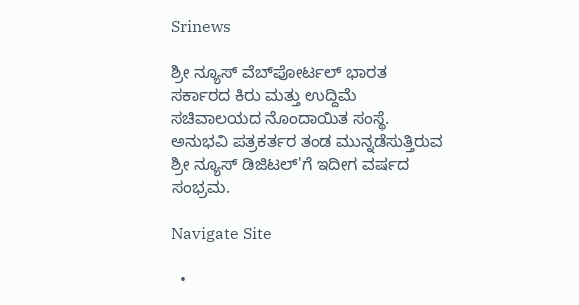Srinews

ಶ್ರೀ ನ್ಯೂಸ್ ವೆಬ್‌ಪೋರ್ಟಲ್ ಭಾರತ ಸರ್ಕಾರದ ಕಿರು ಮತ್ತು ಉದ್ದಿಮೆ ಸಚಿವಾಲಯದ ನೊಂದಾಯಿತ ಸಂಸ್ಥೆ. ಅನುಭವಿ ಪತ್ರಕರ್ತರ ತಂಡ ಮುನ್ನಡೆಸುತ್ತಿರುವ ಶ್ರೀ ನ್ಯೂಸ್ ಡಿಜಿಟಲ್'ಗೆ ಇದೀಗ ವರ್ಷದ ಸಂಭ್ರಮ.

Navigate Site

  •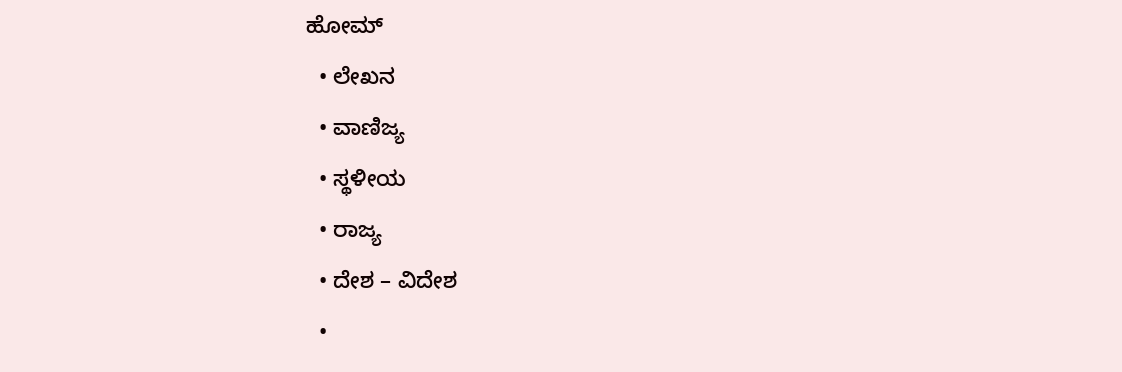ಹೋಮ್
  • ಲೇಖನ
  • ವಾಣಿಜ್ಯ
  • ಸ್ಥಳೀಯ
  • ರಾಜ್ಯ
  • ದೇಶ – ವಿದೇಶ
  •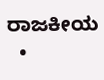ರಾಜಕೀಯ
  •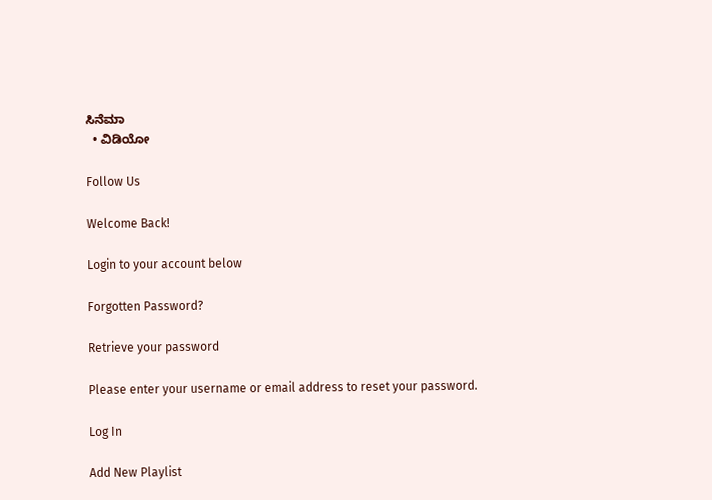ಸಿನೆಮಾ
  • ವಿಡಿಯೋ

Follow Us

Welcome Back!

Login to your account below

Forgotten Password?

Retrieve your password

Please enter your username or email address to reset your password.

Log In

Add New Playlist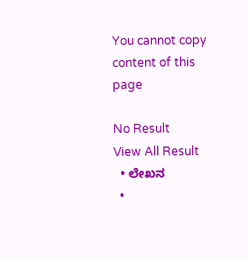You cannot copy content of this page

No Result
View All Result
  • ಲೇಖನ
  •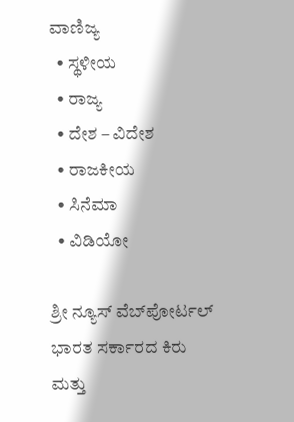ವಾಣಿಜ್ಯ
  • ಸ್ಥಳೀಯ
  • ರಾಜ್ಯ
  • ದೇಶ – ವಿದೇಶ
  • ರಾಜಕೀಯ
  • ಸಿನೆಮಾ
  • ವಿಡಿಯೋ

ಶ್ರೀ ನ್ಯೂಸ್ ವೆಬ್‌ಪೋರ್ಟಲ್ ಭಾರತ ಸರ್ಕಾರದ ಕಿರು ಮತ್ತು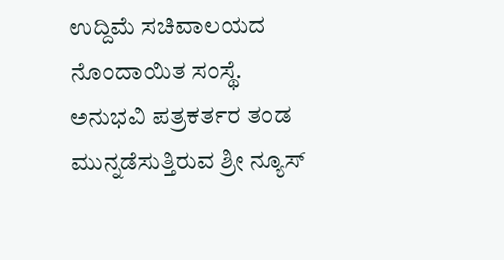ಉದ್ದಿಮೆ ಸಚಿವಾಲಯದ ನೊಂದಾಯಿತ ಸಂಸ್ಥೆ. ಅನುಭವಿ ಪತ್ರಕರ್ತರ ತಂಡ ಮುನ್ನಡೆಸುತ್ತಿರುವ ಶ್ರೀ ನ್ಯೂಸ್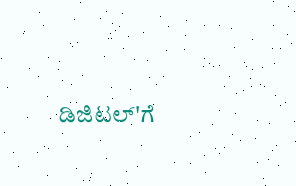ಡಿಜಿಟಲ್'ಗೆ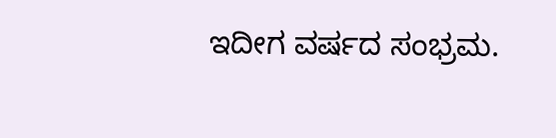ಇದೀಗ ವರ್ಷದ ಸಂಭ್ರಮ.